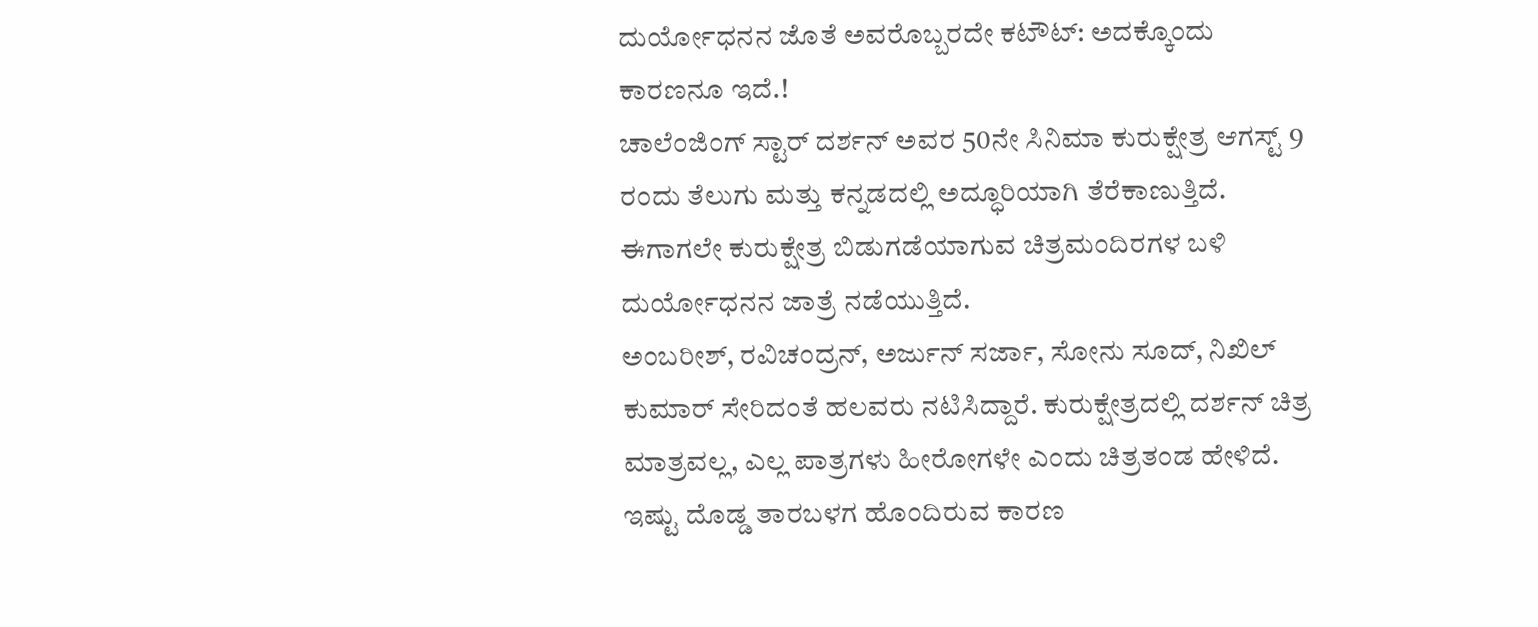ದುರ್ಯೋಧನನ ಜೊತೆ ಅವರೊಬ್ಬರದೇ ಕಟೌಟ್: ಅದಕ್ಕೊಂದು ಕಾರಣನೂ ಇದೆ.!
ಚಾಲೆಂಜಿಂಗ್ ಸ್ಟಾರ್ ದರ್ಶನ್ ಅವರ 50ನೇ ಸಿನಿಮಾ ಕುರುಕ್ಷೇತ್ರ ಆಗಸ್ಟ್ 9 ರಂದು ತೆಲುಗು ಮತ್ತು ಕನ್ನಡದಲ್ಲಿ ಅದ್ಧೂರಿಯಾಗಿ ತೆರೆಕಾಣುತ್ತಿದೆ. ಈಗಾಗಲೇ ಕುರುಕ್ಷೇತ್ರ ಬಿಡುಗಡೆಯಾಗುವ ಚಿತ್ರಮಂದಿರಗಳ ಬಳಿ ದುರ್ಯೋಧನನ ಜಾತ್ರೆ ನಡೆಯುತ್ತಿದೆ.
ಅಂಬರೀಶ್, ರವಿಚಂದ್ರನ್, ಅರ್ಜುನ್ ಸರ್ಜಾ, ಸೋನು ಸೂದ್, ನಿಖಿಲ್ ಕುಮಾರ್ ಸೇರಿದಂತೆ ಹಲವರು ನಟಿಸಿದ್ದಾರೆ. ಕುರುಕ್ಷೇತ್ರದಲ್ಲಿ ದರ್ಶನ್ ಚಿತ್ರ ಮಾತ್ರವಲ್ಲ, ಎಲ್ಲ ಪಾತ್ರಗಳು ಹೀರೋಗಳೇ ಎಂದು ಚಿತ್ರತಂಡ ಹೇಳಿದೆ. ಇಷ್ಟು ದೊಡ್ಡ ತಾರಬಳಗ ಹೊಂದಿರುವ ಕಾರಣ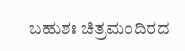ಬಹುಶಃ ಚಿತ್ರಮಂದಿರದ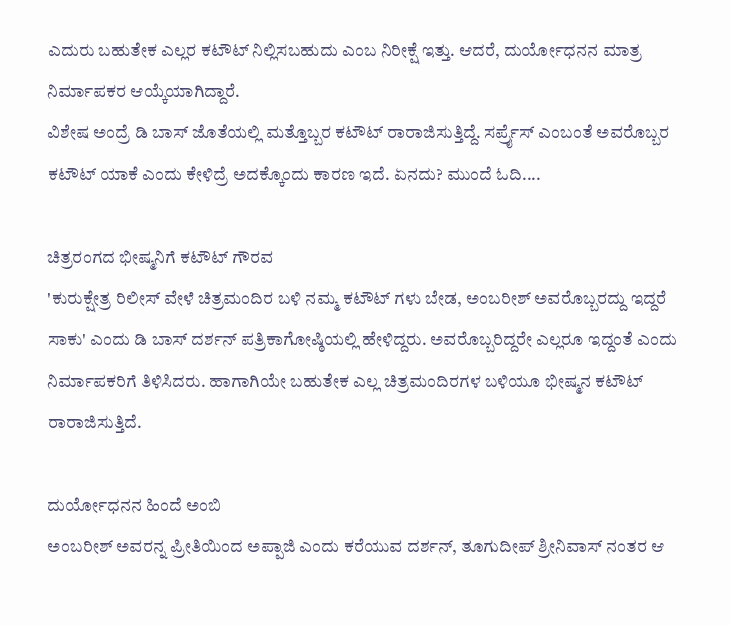ಎದುರು ಬಹುತೇಕ ಎಲ್ಲರ ಕಟೌಟ್ ನಿಲ್ಲಿಸಬಹುದು ಎಂಬ ನಿರೀಕ್ಷೆ ಇತ್ತು. ಆದರೆ, ದುರ್ಯೋಧನನ ಮಾತ್ರ ನಿರ್ಮಾಪಕರ ಆಯ್ಕೆಯಾಗಿದ್ದಾರೆ.
ವಿಶೇಷ ಅಂದ್ರೆ ಡಿ ಬಾಸ್ ಜೊತೆಯಲ್ಲಿ ಮತ್ತೊಬ್ಬರ ಕಟೌಟ್ ರಾರಾಜಿಸುತ್ತಿದ್ದೆ. ಸರ್ಪ್ರೈಸ್ ಎಂಬಂತೆ ಅವರೊಬ್ಬರ ಕಟೌಟ್ ಯಾಕೆ ಎಂದು ಕೇಳಿದ್ರೆ ಅದಕ್ಕೊಂದು ಕಾರಣ ಇದೆ. ಏನದು? ಮುಂದೆ ಓದಿ....

ಚಿತ್ರರಂಗದ ಭೀಷ್ಮನಿಗೆ ಕಟೌಟ್ ಗೌರವ
'ಕುರುಕ್ಷೇತ್ರ ರಿಲೀಸ್ ವೇಳೆ ಚಿತ್ರಮಂದಿರ ಬಳಿ ನಮ್ಮ ಕಟೌಟ್ ಗಳು ಬೇಡ, ಅಂಬರೀಶ್ ಅವರೊಬ್ಬರದ್ದು ಇದ್ದರೆ ಸಾಕು' ಎಂದು ಡಿ ಬಾಸ್ ದರ್ಶನ್ ಪತ್ರಿಕಾಗೋಷ್ಠಿಯಲ್ಲಿ ಹೇಳಿದ್ದರು. ಅವರೊಬ್ಬರಿದ್ದರೇ ಎಲ್ಲರೂ ಇದ್ದಂತೆ ಎಂದು ನಿರ್ಮಾಪಕರಿಗೆ ತಿಳಿಸಿದರು. ಹಾಗಾಗಿಯೇ ಬಹುತೇಕ ಎಲ್ಲ ಚಿತ್ರಮಂದಿರಗಳ ಬಳಿಯೂ ಭೀಷ್ಮನ ಕಟೌಟ್ ರಾರಾಜಿಸುತ್ತಿದೆ.

ದುರ್ಯೋಧನನ ಹಿಂದೆ ಅಂಬಿ
ಅಂಬರೀಶ್ ಅವರನ್ನ ಪ್ರೀತಿಯಿಂದ ಅಪ್ಪಾಜಿ ಎಂದು ಕರೆಯುವ ದರ್ಶನ್, ತೂಗುದೀಪ್ ಶ್ರೀನಿವಾಸ್ ನಂತರ ಆ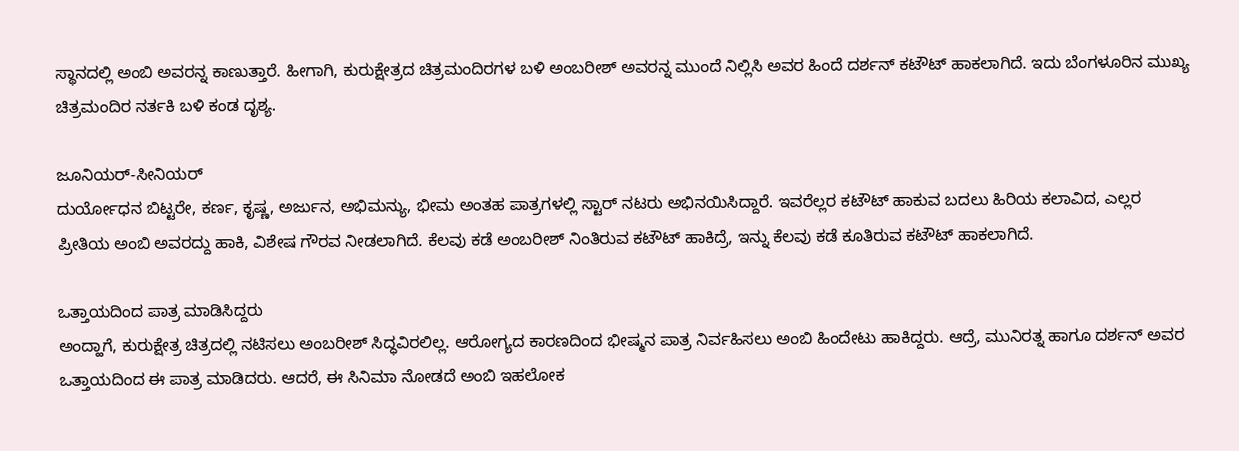ಸ್ಥಾನದಲ್ಲಿ ಅಂಬಿ ಅವರನ್ನ ಕಾಣುತ್ತಾರೆ. ಹೀಗಾಗಿ, ಕುರುಕ್ಷೇತ್ರದ ಚಿತ್ರಮಂದಿರಗಳ ಬಳಿ ಅಂಬರೀಶ್ ಅವರನ್ನ ಮುಂದೆ ನಿಲ್ಲಿಸಿ ಅವರ ಹಿಂದೆ ದರ್ಶನ್ ಕಟೌಟ್ ಹಾಕಲಾಗಿದೆ. ಇದು ಬೆಂಗಳೂರಿನ ಮುಖ್ಯ ಚಿತ್ರಮಂದಿರ ನರ್ತಕಿ ಬಳಿ ಕಂಡ ದೃಶ್ಯ.

ಜೂನಿಯರ್-ಸೀನಿಯರ್
ದುರ್ಯೋಧನ ಬಿಟ್ಟರೇ, ಕರ್ಣ, ಕೃಷ್ಣ, ಅರ್ಜುನ, ಅಭಿಮನ್ಯು, ಭೀಮ ಅಂತಹ ಪಾತ್ರಗಳಲ್ಲಿ ಸ್ಟಾರ್ ನಟರು ಅಭಿನಯಿಸಿದ್ದಾರೆ. ಇವರೆಲ್ಲರ ಕಟೌಟ್ ಹಾಕುವ ಬದಲು ಹಿರಿಯ ಕಲಾವಿದ, ಎಲ್ಲರ ಪ್ರೀತಿಯ ಅಂಬಿ ಅವರದ್ದು ಹಾಕಿ, ವಿಶೇಷ ಗೌರವ ನೀಡಲಾಗಿದೆ. ಕೆಲವು ಕಡೆ ಅಂಬರೀಶ್ ನಿಂತಿರುವ ಕಟೌಟ್ ಹಾಕಿದ್ರೆ, ಇನ್ನು ಕೆಲವು ಕಡೆ ಕೂತಿರುವ ಕಟೌಟ್ ಹಾಕಲಾಗಿದೆ.

ಒತ್ತಾಯದಿಂದ ಪಾತ್ರ ಮಾಡಿಸಿದ್ದರು
ಅಂದ್ಹಾಗೆ, ಕುರುಕ್ಷೇತ್ರ ಚಿತ್ರದಲ್ಲಿ ನಟಿಸಲು ಅಂಬರೀಶ್ ಸಿದ್ಧವಿರಲಿಲ್ಲ. ಆರೋಗ್ಯದ ಕಾರಣದಿಂದ ಭೀಷ್ಮನ ಪಾತ್ರ ನಿರ್ವಹಿಸಲು ಅಂಬಿ ಹಿಂದೇಟು ಹಾಕಿದ್ದರು. ಆದ್ರೆ, ಮುನಿರತ್ನ ಹಾಗೂ ದರ್ಶನ್ ಅವರ ಒತ್ತಾಯದಿಂದ ಈ ಪಾತ್ರ ಮಾಡಿದರು. ಆದರೆ, ಈ ಸಿನಿಮಾ ನೋಡದೆ ಅಂಬಿ ಇಹಲೋಕ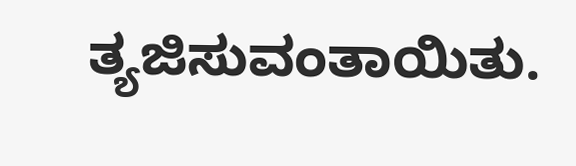ತ್ಯಜಿಸುವಂತಾಯಿತು.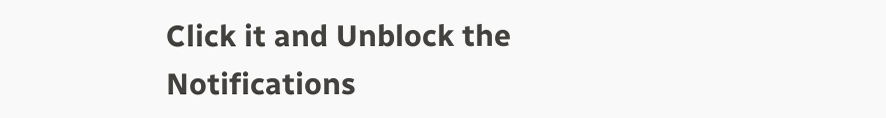Click it and Unblock the Notifications